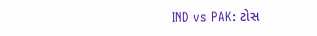IND vs PAK: ટોસ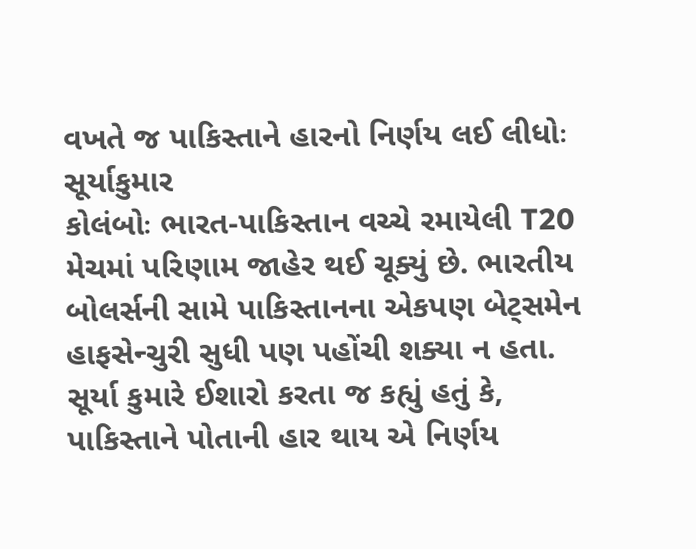વખતે જ પાકિસ્તાને હારનો નિર્ણય લઈ લીધોઃ સૂર્યાકુમાર
કોલંબોઃ ભારત-પાકિસ્તાન વચ્ચે રમાયેલી T20 મેચમાં પરિણામ જાહેર થઈ ચૂક્યું છે. ભારતીય બોલર્સની સામે પાકિસ્તાનના એકપણ બેટ્સમેન હાફસેન્ચુરી સુધી પણ પહોંચી શક્યા ન હતા. સૂર્યા કુમારે ઈશારો કરતા જ કહ્યું હતું કે, પાકિસ્તાને પોતાની હાર થાય એ નિર્ણય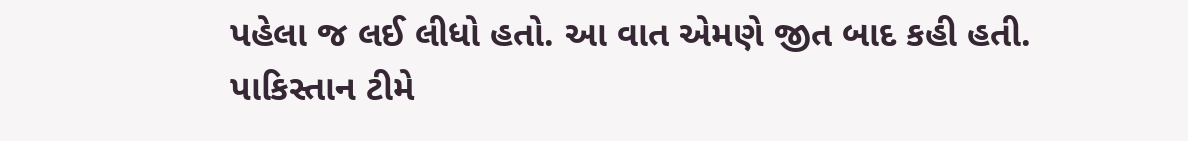પહેલા જ લઈ લીધો હતો. આ વાત એમણે જીત બાદ કહી હતી. પાકિસ્તાન ટીમે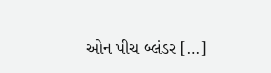ઓન પીચ બ્લંડર […]